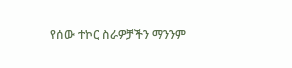የሰው ተኮር ስራዎቻችን ማንንም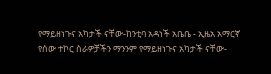የማይዘነጉና አካታች ናቸው-ከንቲባ አዳነች አቤቤ - ኢዜአ አማርኛ
የሰው ተኮር ስራዎቻችን ማንንም የማይዘነጉና አካታች ናቸው-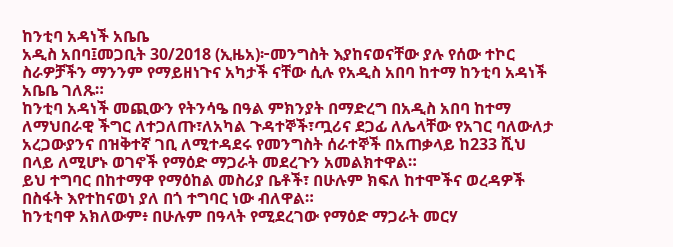ከንቲባ አዳነች አቤቤ
አዲስ አበባ፤መጋቢት 30/2018 (ኢዜአ)፦መንግስት እያከናወናቸው ያሉ የሰው ተኮር ስራዎቻችን ማንንም የማይዘነጉና አካታች ናቸው ሲሉ የአዲስ አበባ ከተማ ከንቲባ አዳነች አቤቤ ገለጹ።
ከንቲባ አዳነች መጪውን የትንሳዔ በዓል ምክንያት በማድረግ በአዲስ አበባ ከተማ ለማህበራዊ ችግር ለተጋለጡ፣ለአካል ጉዳተኞች፣ጧሪና ደጋፊ ለሌላቸው የአገር ባለውለታ አረጋውያንና በዝቅተኛ ገቢ ለሚተዳደሩ የመንግስት ሰራተኞች በአጠቃላይ ከ233 ሺህ በላይ ለሚሆኑ ወገኖች የማዕድ ማጋራት መደረጉን አመልክተዋል።
ይህ ተግባር በከተማዋ የማዕከል መስሪያ ቤቶች፣ በሁሉም ክፍለ ከተሞችና ወረዳዎች በስፋት እየተከናወነ ያለ በጎ ተግባር ነው ብለዋል።
ከንቲባዋ አክለውም፥ በሁሉም በዓላት የሚደረገው የማዕድ ማጋራት መርሃ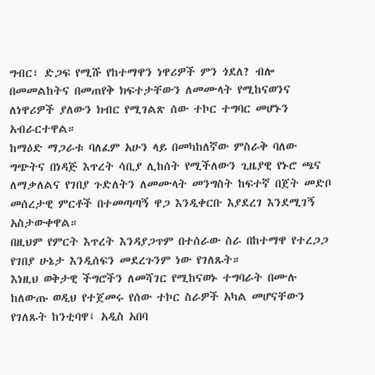ግብር፣ ድጋፍ የሚሹ የከተማዋን ነዋሪዎች ምን ጎደለ? ብሎ በመመልከትና በመጠየቅ ክፍተታቸውን ለመሙላት የሚከናወንና ለነዋሪዎች ያለውን ክብር የሚገልጽ ሰው ተኮር ተግባር መሆኑን አብራርተዋል።
ከማዕድ ማጋራቱ ባለፈም አሁን ላይ በመካከለኛው ምስራቅ ባለው ግጭትና በነዳጅ እጥረት ሳቢያ ሊከሰት የሚችለውን ጊዜያዊ የኑሮ ጫና ለማቃለልና የገበያ ጉድለትን ለመሙላት መንግስት ከፍተኛ በጀት መድቦ መሰረታዊ ምርቶች በተመጣጣኝ ዋጋ እንዲቀርቡ እያደረገ እንደሚገኝ አስታውቀዋል።
በዚህም የምርት እጥረት እንዳያጋጥም በተሰራው ስራ በከተማዋ የተረጋጋ የገበያ ሁኔታ እንዲሰፍን መደረጉንም ነው የገለጹት።
እነዚህ ወቅታዊ ችግሮችን ለመሻገር የሚከናወኑ ተግባራት በሙሉ ከለውጡ ወዲህ የተጀመሩ የሰው ተኮር ስራዎች አካል መሆናቸውን የገለጹት ከንቲባዋ፤ አዲስ አበባ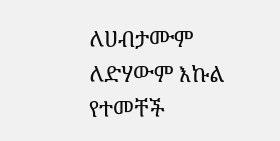ለሀብታሙም ለድሃውም እኩል የተመቸች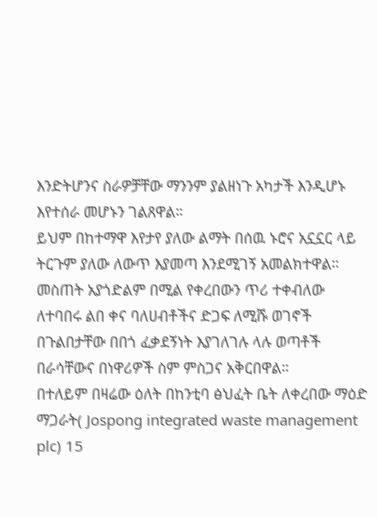እንድትሆንና ስራዎቻቸው ማንንም ያልዘነጉ አካታች እንዲሆኑ እየተሰራ መሆኑን ገልጸዋል።
ይህም በከተማዋ እየታየ ያለው ልማት በሰዉ ኑሮና አኗኗር ላይ ትርጉም ያለው ለውጥ እያመጣ እንደሚገኝ አመልክተዋል።
መስጠት አያጎድልም በሚል የቀረበውን ጥሪ ተቀብለው ለተባበሩ ልበ ቀና ባለሀብቶችና ድጋፍ ለሚሹ ወገኖች በጉልበታቸው በበጎ ፈቃደኝነት እያገለገሉ ላሉ ወጣቶች በራሳቸውና በነዋሪዎች ስም ምስጋና አቅርበዋል።
በተለይም በዛሬው ዕለት በከንቲባ ፅህፈት ቤት ለቀረበው ማዕድ ማጋራት( Jospong integrated waste management plc) 15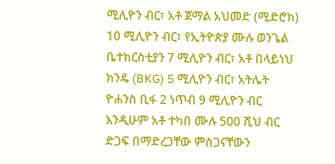ሚሊዮን ብር፣ አቶ ጀማል አህመድ (ሚድሮክ) 10 ሚሊዮን ብር፣ የኢትዮጵያ ሙሉ ወንጌል ቤተክርስቲያን 7 ሚሊዮን ብር፣ አቶ በላይነህ ክንዴ (BKG) 5 ሚሊዮን ብር፣ አትሌት ዮሐንስ ቢፋ 2 ነጥብ 9 ሚሊዮን ብር እንዲሁም አቶ ተካበ ሙሉ 500 ሺህ ብር ድጋፍ በማድረጋቸው ምስጋናቸውን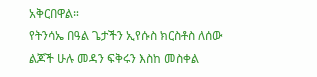አቅርበዋል።
የትንሳኤ በዓል ጌታችን ኢየሱስ ክርስቶስ ለሰው ልጆች ሁሉ መዳን ፍቅሩን እስከ መስቀል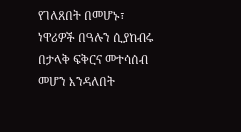የገለጸበት በመሆኑ፣ ነዋሪዎች በዓሉን ሲያከብሩ በታላቅ ፍቅርና መተሳሰብ መሆን እንዳለበት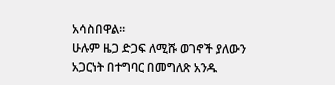አሳስበዋል።
ሁሉም ዜጋ ድጋፍ ለሚሹ ወገኖች ያለውን አጋርነት በተግባር በመግለጽ አንዱ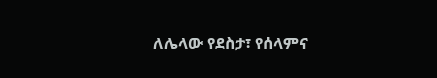ለሌላው የደስታ፣ የሰላምና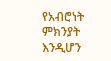የአብሮነት ምክንያት እንዲሆን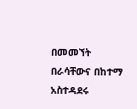በመመኘት በራሳቸውና በከተማ አስተዳደሩ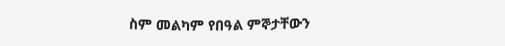ስም መልካም የበዓል ምኞታቸውን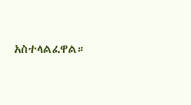አስተላልፈዋል።